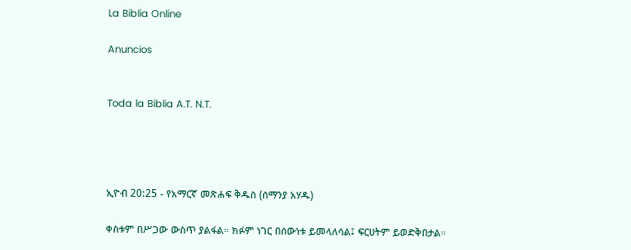La Biblia Online

Anuncios


Toda la Biblia A.T. N.T.




ኢዮብ 20:25 - የአማርኛ መጽሐፍ ቅዱስ (ሰማንያ አሃዱ)

ቀስቱም በሥጋው ውስጥ ያልፋል። ክፉም ነገር በሰውነቱ ይመላለሳል፤ ፍርሀትም ይወድቅበታል።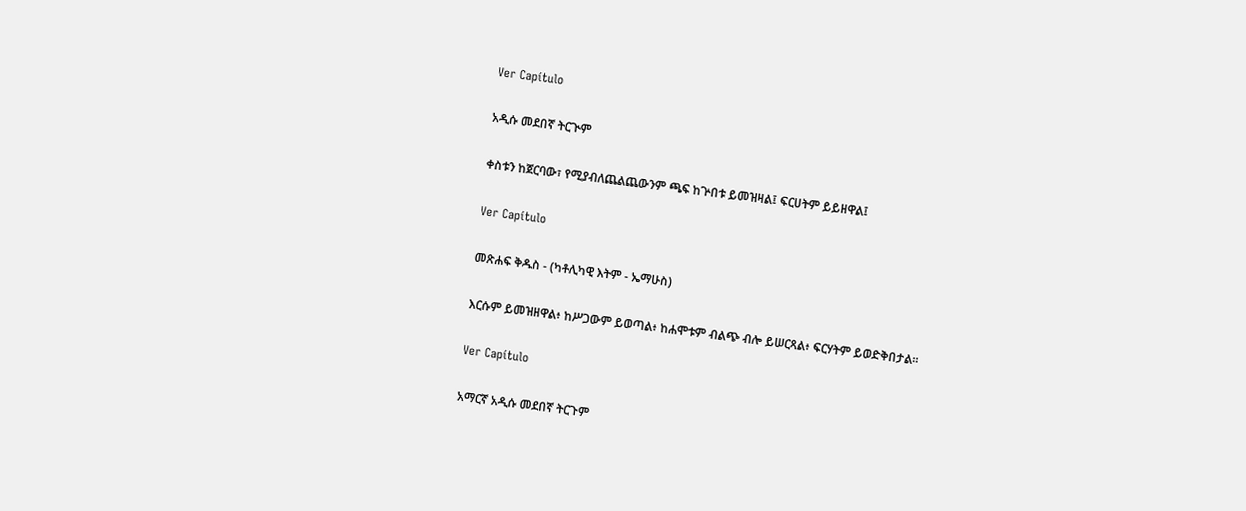Ver Capítulo

አዲሱ መደበኛ ትርጒም

ቀስቱን ከጀርባው፣ የሚያብለጨልጨውንም ጫፍ ከጕበቱ ይመዝዛል፤ ፍርሀትም ይይዘዋል፤

Ver Capítulo

መጽሐፍ ቅዱስ - (ካቶሊካዊ እትም - ኤማሁስ)

እርሱም ይመዝዘዋል፥ ከሥጋውም ይወጣል፥ ከሐሞቱም ብልጭ ብሎ ይሠርጻል፥ ፍርሃትም ይወድቅበታል።

Ver Capítulo

አማርኛ አዲሱ መደበኛ ትርጉም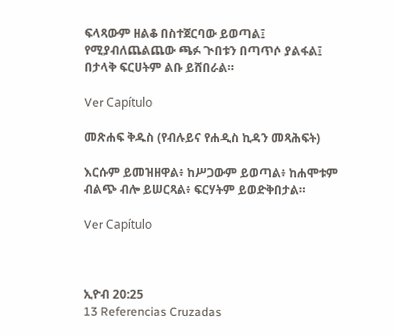ፍላጻውም ዘልቆ በስተጀርባው ይወጣል፤ የሚያብለጨልጨው ጫፉ ጒበቱን በጣጥሶ ያልፋል፤ በታላቅ ፍርሀትም ልቡ ይሸበራል።

Ver Capítulo

መጽሐፍ ቅዱስ (የብሉይና የሐዲስ ኪዳን መጻሕፍት)

እርሱም ይመዝዘዋል፥ ከሥጋውም ይወጣል፥ ከሐሞቱም ብልጭ ብሎ ይሠርጻል፥ ፍርሃትም ይወድቅበታል።

Ver Capítulo



ኢዮብ 20:25
13 Referencias Cruzadas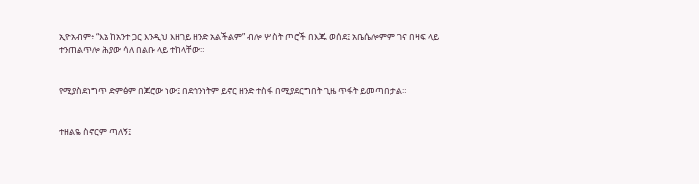ኢዮአብም፥ “እኔ ከአንተ ጋር እንዲህ እዘገይ ዘንድ አልችልም” ብሎ ሦስት ጦሮች በእጁ ወሰደ፤ አቤሴሎምም ገና በዛፍ ላይ ተንጠልጥሎ ሕያው ሳለ በልቡ ላይ ተከላቸው።


የሚያስደነግጥ ድምፅም በጆሮው ነው፤ በደኅንነትም ይኖር ዘንድ ተስፋ በሚያደርግበት ጊዜ ጥፋት ይመጣበታል።


ተዘልዬ ስኖርም ጣለኝ፤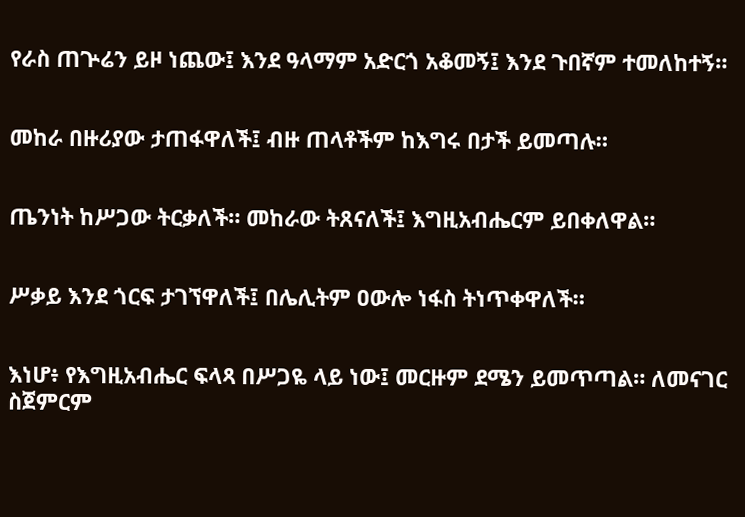የራስ ጠጕሬን ይዞ ነጨው፤ እንደ ዓላማም አድርጎ አቆመኝ፤ እንደ ጉበኛም ተመለከተኝ።


መከራ በዙሪያው ታጠፋዋለች፤ ብዙ ጠላቶችም ከእግሩ በታች ይመጣሉ።


ጤንነት ከሥጋው ትርቃለች። መከራው ትጸናለች፤ እግዚአብሔርም ይበቀለዋል።


ሥቃይ እንደ ጎርፍ ታገኘዋለች፤ በሌሊትም ዐውሎ ነፋስ ትነጥቀዋለች።


እነሆ፥ የእግዚአብሔር ፍላጻ በሥጋዬ ላይ ነው፤ መርዙም ደሜን ይመጥጣል። ለመናገር ስጀምርም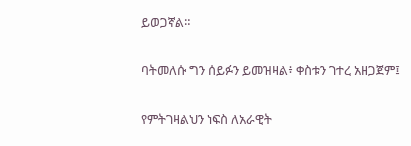ይወጋኛል።


ባትመለሱ ግን ሰይፉን ይመዝዛል፥ ቀስቱን ገተረ አዘጋጀም፤


የምትገዛልህን ነፍስ ለአራዊት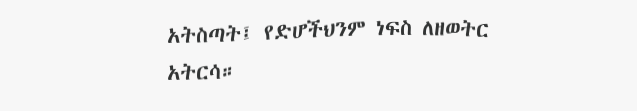አትስጣት፤ የድሆችህንም ነፍስ ለዘወትር አትርሳ።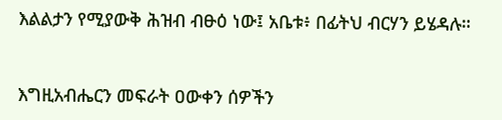እልልታን የሚያውቅ ሕዝብ ብፁዕ ነው፤ አቤቱ፥ በፊትህ ብርሃን ይሄዳሉ።


እግዚአብሔርን መፍራት ዐውቀን ሰዎችን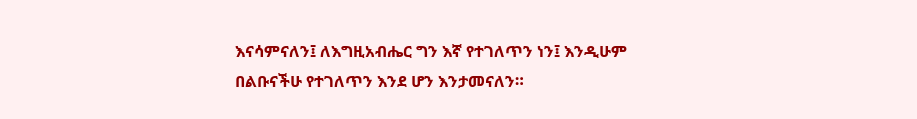እናሳምናለን፤ ለእግዚአብሔር ግን እኛ የተገለጥን ነን፤ እንዲሁም በልቡናችሁ የተገለጥን እንደ ሆን እንታመናለን።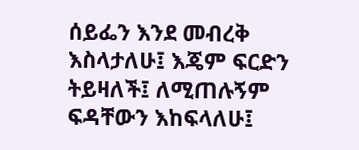ሰይፌን እንደ መብረቅ እስላታለሁ፤ እጄም ፍርድን ትይዛለች፤ ለሚጠሉኝም ፍዳቸውን እከፍላለሁ፤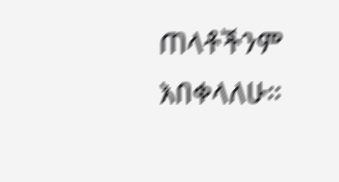ጠላቶችንም እበቀላለሁ።